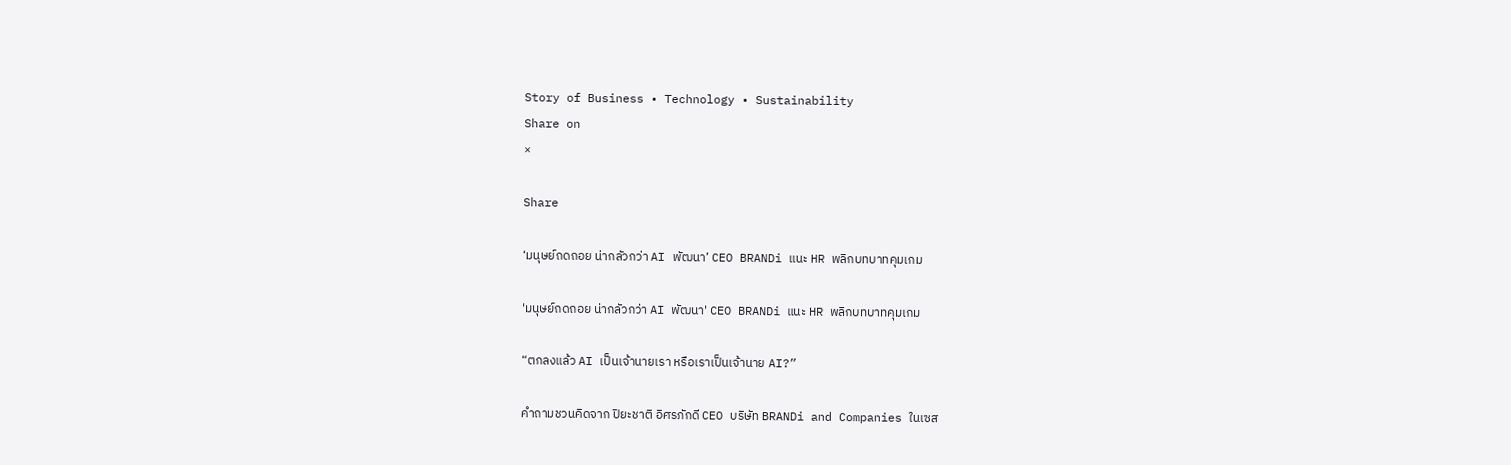Story of Business • Technology • Sustainability
Share on
×

Share

‘มนุษย์ถดถอย น่ากลัวกว่า AI พัฒนา’ CEO BRANDi แนะ HR พลิกบทบาทคุมเกม

'มนุษย์ถดถอย น่ากลัวกว่า AI พัฒนา' CEO BRANDi แนะ HR พลิกบทบาทคุมเกม

“ตกลงแล้ว AI เป็นเจ้านายเรา หรือเราเป็นเจ้านาย AI?”

คำถามชวนคิดจาก ปิยะชาติ อิศรภักดี CEO บริษัท BRANDi and Companies ในเซส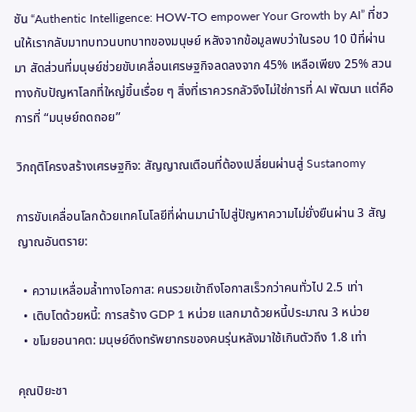ชัน “Authentic Intelligence: HOW-TO empower Your Growth by AI” ที่ชวนให้เรากลับมาทบทวนบทบาทของมนุษย์ หลังจากข้อมูลพบว่าในรอบ 10 ปีที่ผ่านมา สัดส่วนที่มนุษย์ช่วยขับเคลื่อนเศรษฐกิจลดลงจาก 45% เหลือเพียง 25% สวนทางกับปัญหาโลกที่ใหญ่ขึ้นเรื่อย ๆ สิ่งที่เราควรกลัวจึงไม่ใช่การที่ AI พัฒนา แต่คือการที่ “มนุษย์ถดถอย”

วิกฤติโครงสร้างเศรษฐกิจ: สัญญาณเตือนที่ต้องเปลี่ยนผ่านสู่ Sustanomy

การขับเคลื่อนโลกด้วยเทคโนโลยีที่ผ่านมานำไปสู่ปัญหาความไม่ยั่งยืนผ่าน 3 สัญญาณอันตราย:

  • ความเหลื่อมล้ำทางโอกาส: คนรวยเข้าถึงโอกาสเร็วกว่าคนทั่วไป 2.5 เท่า
  • เติบโตด้วยหนี้: การสร้าง GDP 1 หน่วย แลกมาด้วยหนี้ประมาณ 3 หน่วย
  • ขโมยอนาคต: มนุษย์ดึงทรัพยากรของคนรุ่นหลังมาใช้เกินตัวถึง 1.8 เท่า

คุณปิยะชา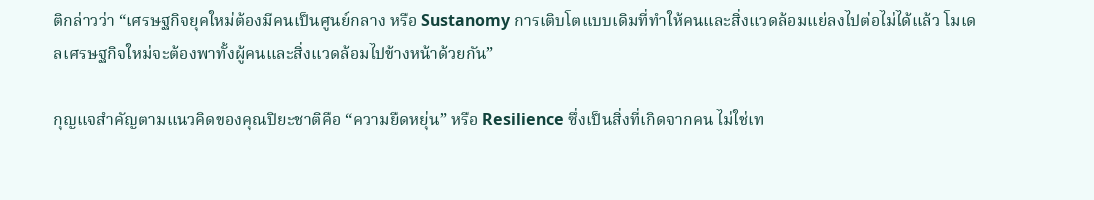ติกล่าวว่า “เศรษฐกิจยุคใหม่ต้องมีคนเป็นศูนย์กลาง หรือ Sustanomy การเติบโตแบบเดิมที่ทำให้คนและสิ่งแวดล้อมแย่ลงไปต่อไม่ได้แล้ว โมเดลเศรษฐกิจใหม่จะต้องพาทั้งผู้คนและสิ่งแวดล้อมไปข้างหน้าด้วยกัน”

กุญแจสำคัญตามแนวคิดของคุณปิยะชาติคือ “ความยืดหยุ่น” หรือ Resilience ซึ่งเป็นสิ่งที่เกิดจากคน ไม่ใช่เท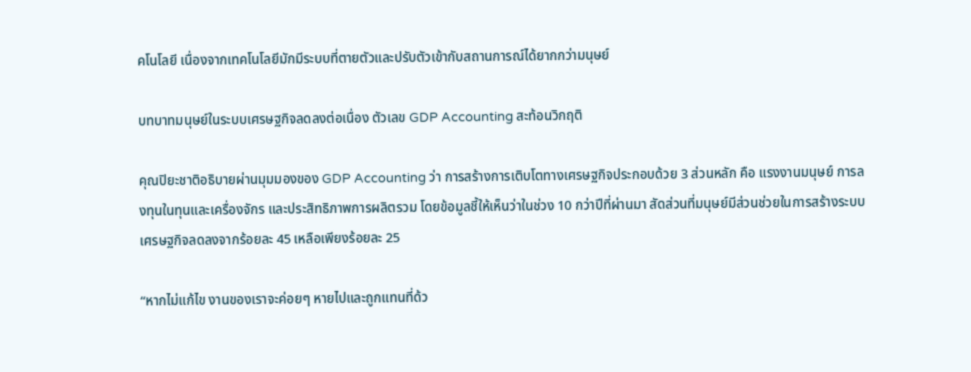คโนโลยี เนื่องจากเทคโนโลยีมักมีระบบที่ตายตัวและปรับตัวเข้ากับสถานการณ์ได้ยากกว่ามนุษย์

บทบาทมนุษย์ในระบบเศรษฐกิจลดลงต่อเนื่อง ตัวเลข GDP Accounting สะท้อนวิกฤติ

คุณปิยะชาติอธิบายผ่านมุมมองของ GDP Accounting ว่า การสร้างการเติบโตทางเศรษฐกิจประกอบด้วย 3 ส่วนหลัก คือ แรงงานมนุษย์ การลงทุนในทุนและเครื่องจักร และประสิทธิภาพการผลิตรวม โดยข้อมูลชี้ให้เห็นว่าในช่วง 10 กว่าปีที่ผ่านมา สัดส่วนที่มนุษย์มีส่วนช่วยในการสร้างระบบเศรษฐกิจลดลงจากร้อยละ 45 เหลือเพียงร้อยละ 25

“หากไม่แก้ไข งานของเราจะค่อยๆ หายไปและถูกแทนที่ด้ว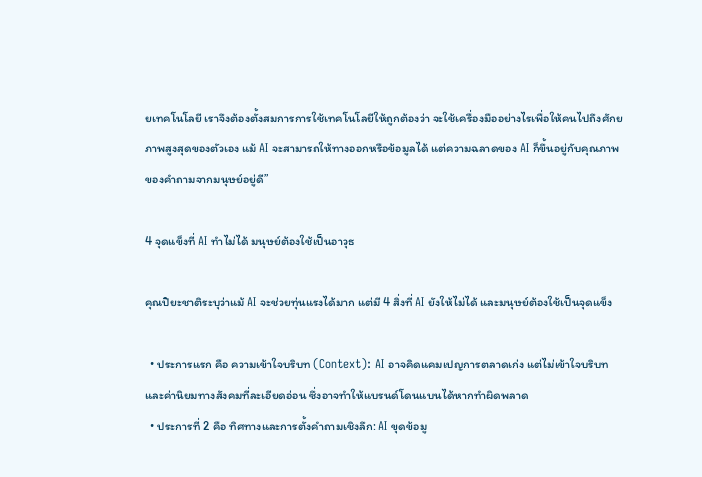ยเทคโนโลยี เราจึงต้องตั้งสมการการใช้เทคโนโลยีให้ถูกต้องว่า จะใช้เครื่องมืออย่างไรเพื่อให้คนไปถึงศักยภาพสูงสุดของตัวเอง แม้ AI จะสามารถให้ทางออกหรือข้อมูลได้ แต่ความฉลาดของ AI ก็ขึ้นอยู่กับคุณภาพของคำถามจากมนุษย์อยู่ดี”

4 จุดแข็งที่ AI ทำไม่ได้ มนุษย์ต้องใช้เป็นอาวุธ

คุณปิยะชาติระบุว่าแม้ AI จะช่วยทุ่นแรงได้มาก แต่มี 4 สิ่งที่ AI ยังให้ไม่ได้ และมนุษย์ต้องใช้เป็นจุดแข็ง

  • ประการแรก คือ ความเข้าใจบริบท (Context): AI อาจคิดแคมเปญการตลาดเก่ง แต่ไม่เข้าใจบริบทและค่านิยมทางสังคมที่ละเอียดอ่อน ซึ่งอาจทำให้แบรนด์โดนแบนได้หากทำผิดพลาด
  • ประการที่ 2 คือ ทิศทางและการตั้งคำถามเชิงลึก: AI ขุดข้อมู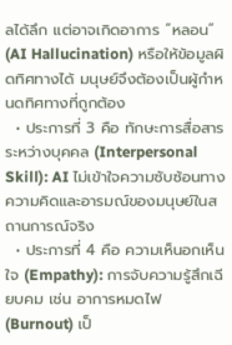ลได้ลึก แต่อาจเกิดอาการ “หลอน” (AI Hallucination) หรือให้ข้อมูลผิดทิศทางได้ มนุษย์จึงต้องเป็นผู้กำหนดทิศทางที่ถูกต้อง
  • ประการที่ 3 คือ ทักษะการสื่อสารระหว่างบุคคล (Interpersonal Skill): AI ไม่เข้าใจความซับซ้อนทางความคิดและอารมณ์ของมนุษย์ในสถานการณ์จริง
  • ประการที่ 4 คือ ความเห็นอกเห็นใจ (Empathy): การจับความรู้สึกเฉียบคม เช่น อาการหมดไฟ (Burnout) เป็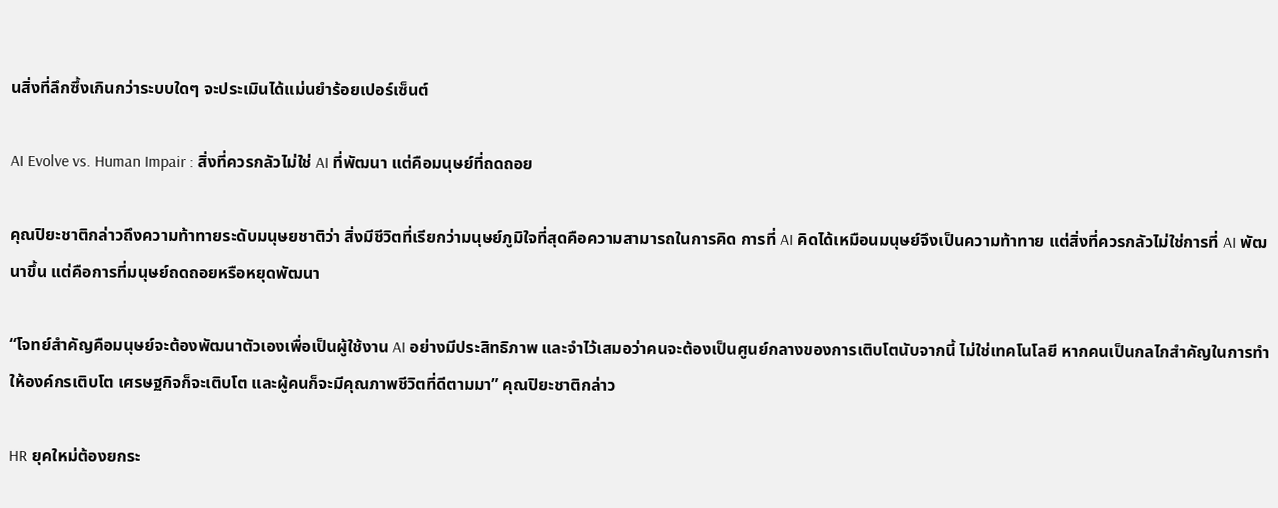นสิ่งที่ลึกซึ้งเกินกว่าระบบใดๆ จะประเมินได้แม่นยำร้อยเปอร์เซ็นต์

AI Evolve vs. Human Impair : สิ่งที่ควรกลัวไม่ใช่ AI ที่พัฒนา แต่คือมนุษย์ที่ถดถอย

คุณปิยะชาติกล่าวถึงความท้าทายระดับมนุษยชาติว่า สิ่งมีชีวิตที่เรียกว่ามนุษย์ภูมิใจที่สุดคือความสามารถในการคิด การที่ AI คิดได้เหมือนมนุษย์จึงเป็นความท้าทาย แต่สิ่งที่ควรกลัวไม่ใช่การที่ AI พัฒนาขึ้น แต่คือการที่มนุษย์ถดถอยหรือหยุดพัฒนา

“โจทย์สำคัญคือมนุษย์จะต้องพัฒนาตัวเองเพื่อเป็นผู้ใช้งาน AI อย่างมีประสิทธิภาพ และจำไว้เสมอว่าคนจะต้องเป็นศูนย์กลางของการเติบโตนับจากนี้ ไม่ใช่เทคโนโลยี หากคนเป็นกลไกสำคัญในการทำให้องค์กรเติบโต เศรษฐกิจก็จะเติบโต และผู้คนก็จะมีคุณภาพชีวิตที่ดีตามมา” คุณปิยะชาติกล่าว

HR ยุคใหม่ต้องยกระ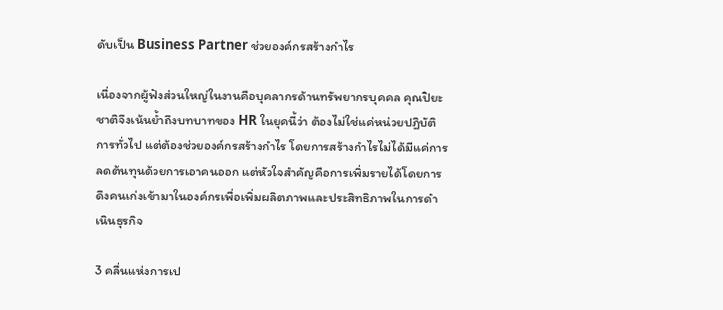ดับเป็น Business Partner ช่วยองค์กรสร้างกำไร

เนื่องจากผู้ฟังส่วนใหญ่ในงานคือบุคลากรด้านทรัพยากรบุคคล คุณปิยะชาติจึงเน้นย้ำถึงบทบาทของ HR ในยุคนี้ว่า ต้องไม่ใช่แค่หน่วยปฏิบัติการทั่วไป แต่ต้องช่วยองค์กรสร้างกำไร โดยการสร้างกำไรไม่ได้มีแค่การลดต้นทุนด้วยการเอาคนออก แต่หัวใจสำคัญคือการเพิ่มรายได้โดยการดึงคนเก่งเข้ามาในองค์กรเพื่อเพิ่มผลิตภาพและประสิทธิภาพในการดำเนินธุรกิจ

3 คลื่นแห่งการเป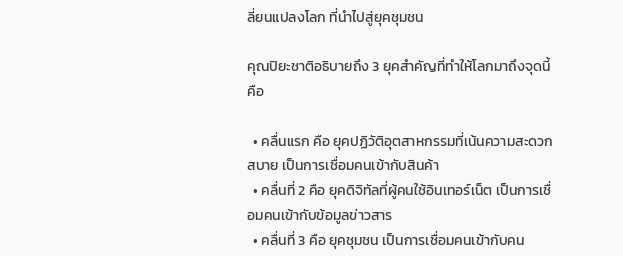ลี่ยนแปลงโลก ที่นำไปสู่ยุคชุมชน

คุณปิยะชาติอธิบายถึง 3 ยุคสำคัญที่ทำให้โลกมาถึงจุดนี้ คือ

  • คลื่นแรก คือ ยุคปฏิวัติอุตสาหกรรมที่เน้นความสะดวกสบาย เป็นการเชื่อมคนเข้ากับสินค้า
  • คลื่นที่ 2 คือ ยุคดิจิทัลที่ผู้คนใช้อินเทอร์เน็ต เป็นการเชื่อมคนเข้ากับข้อมูลข่าวสาร
  • คลื่นที่ 3 คือ ยุคชุมชน เป็นการเชื่อมคนเข้ากับคน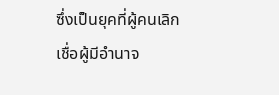ซึ่งเป็นยุคที่ผู้คนเลิกเชื่อผู้มีอำนาจ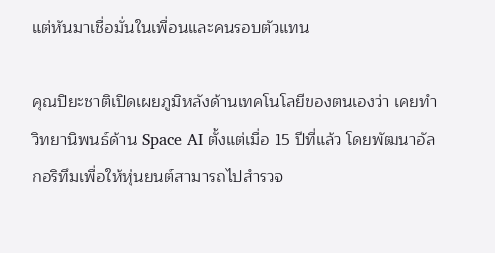แต่หันมาเชื่อมั่นในเพื่อนและคนรอบตัวแทน

คุณปิยะชาติเปิดเผยภูมิหลังด้านเทคโนโลยีของตนเองว่า เคยทำวิทยานิพนธ์ด้าน Space AI ตั้งแต่เมื่อ 15 ปีที่แล้ว โดยพัฒนาอัลกอริทึมเพื่อให้หุ่นยนต์สามารถไปสำรวจ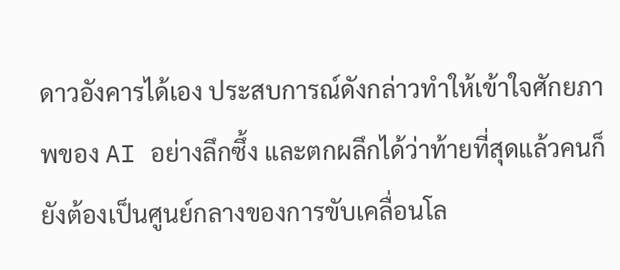ดาวอังคารได้เอง ประสบการณ์ดังกล่าวทำให้เข้าใจศักยภาพของ AI อย่างลึกซึ้ง และตกผลึกได้ว่าท้ายที่สุดแล้วคนก็ยังต้องเป็นศูนย์กลางของการขับเคลื่อนโล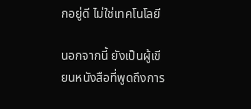กอยู่ดี ไม่ใช่เทคโนโลยี

นอกจากนี้ ยังเป็นผู้เขียนหนังสือที่พูดถึงการ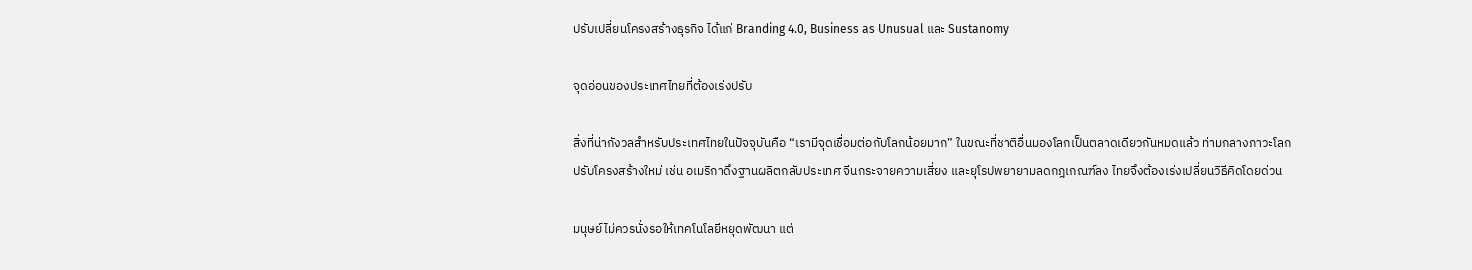ปรับเปลี่ยนโครงสร้างธุรกิจ ได้แก่ Branding 4.0, Business as Unusual และ Sustanomy

จุดอ่อนของประเทศไทยที่ต้องเร่งปรับ

สิ่งที่น่ากังวลสำหรับประเทศไทยในปัจจุบันคือ “เรามีจุดเชื่อมต่อกับโลกน้อยมาก” ในขณะที่ชาติอื่นมองโลกเป็นตลาดเดียวกันหมดแล้ว ท่ามกลางภาวะโลกปรับโครงสร้างใหม่ เช่น อเมริกาดึงฐานผลิตกลับประเทศ จีนกระจายความเสี่ยง และยุโรปพยายามลดกฎเกณฑ์ลง ไทยจึงต้องเร่งเปลี่ยนวิธีคิดโดยด่วน

มนุษย์ไม่ควรนั่งรอให้เทคโนโลยีหยุดพัฒนา แต่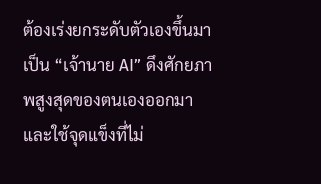ต้องเร่งยกระดับตัวเองขึ้นมาเป็น “เจ้านาย AI” ดึงศักยภาพสูงสุดของตนเองออกมา และใช้จุดแข็งที่ไม่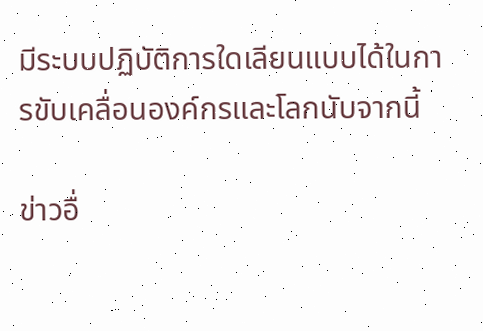มีระบบปฏิบัติการใดเลียนแบบได้ในการขับเคลื่อนองค์กรและโลกนับจากนี้

ข่าวอื่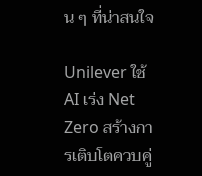น ๆ ที่น่าสนใจ

Unilever ใช้ AI เร่ง Net Zero สร้างการเติบโตควบคู่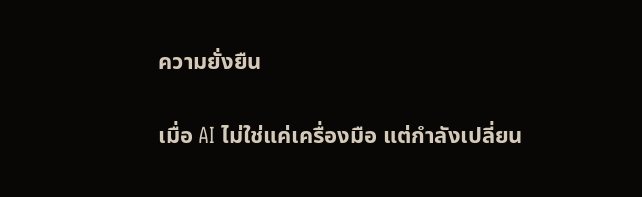ความยั่งยืน

เมื่อ AI ไม่ใช่แค่เครื่องมือ แต่กำลังเปลี่ยน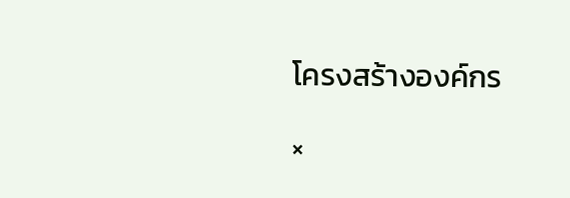โครงสร้างองค์กร

×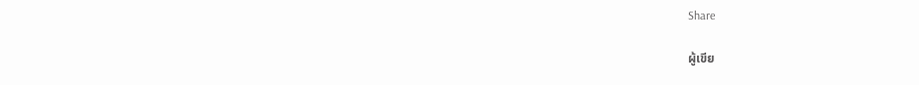Share

ผู้เขีย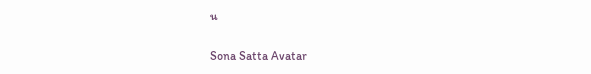น

Sona Satta Avatar